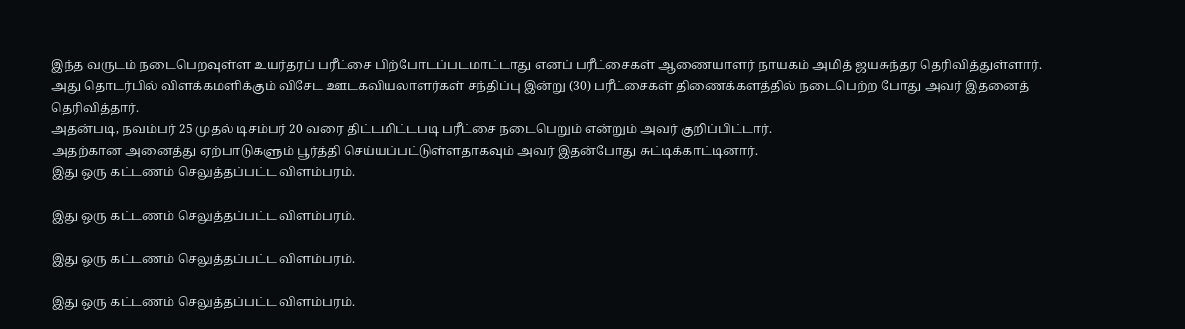இந்த வருடம் நடைபெறவுள்ள உயர்தரப் பரீட்சை பிற்போடப்படமாட்டாது எனப் பரீட்சைகள் ஆணையாளர் நாயகம் அமித் ஜயசுந்தர தெரிவித்துள்ளார்.
அது தொடர்பில் விளக்கமளிக்கும் விசேட ஊடகவியலாளர்கள் சந்திப்பு இன்று (30) பரீட்சைகள் திணைக்களத்தில் நடைபெற்ற போது அவர் இதனைத் தெரிவித்தார்.
அதன்படி, நவம்பர் 25 முதல் டிசம்பர் 20 வரை திட்டமிட்டபடி பரீட்சை நடைபெறும் என்றும் அவர் குறிப்பிட்டார்.
அதற்கான அனைத்து ஏற்பாடுகளும் பூர்த்தி செய்யப்பட்டுள்ளதாகவும் அவர் இதன்போது சுட்டிக்காட்டினார்.
இது ஒரு கட்டணம் செலுத்தப்பட்ட விளம்பரம்.

இது ஒரு கட்டணம் செலுத்தப்பட்ட விளம்பரம்.

இது ஒரு கட்டணம் செலுத்தப்பட்ட விளம்பரம்.

இது ஒரு கட்டணம் செலுத்தப்பட்ட விளம்பரம்.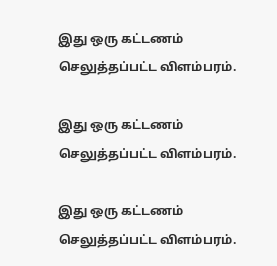இது ஒரு கட்டணம் செலுத்தப்பட்ட விளம்பரம்.

இது ஒரு கட்டணம் செலுத்தப்பட்ட விளம்பரம்.

இது ஒரு கட்டணம் செலுத்தப்பட்ட விளம்பரம்.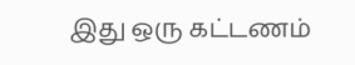இது ஒரு கட்டணம்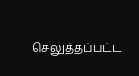செலுத்தப்பட்ட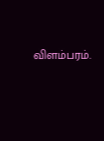விளம்பரம்.